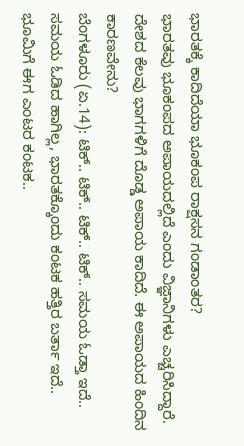ಭಾರತಕ್ಕೆ ಕಾದಿದೆಯಾ ಭೂಕಂಪ ರಾಕ್ಷಸನ ಗಂಡಾಂತರ?
ಭಾರತವು ಭೂಕಂಪದ ಅಪಾಯದಲ್ಲಿದೆ ಎಂದು ವಿಜ್ಞಾನಿಗಳು ಎಚ್ಚರಿಸಿದ್ದಾರೆ. ದೇಶದ ಕೆಲವು ಭಾಗಗಳಿಗೆ ದೊಡ್ಡ ಅಪಾಯ ಕಾದಿದೆ. ಈ ಅಪಾಯದ ಹಿಂದಿನ ಕಾರಣವೇನು?
ಬೆಂಗಳೂರು (ಏ.14): ಟಿಕ್.. ಟಿಕ್.. ಟಿಕ್.. ಟಿಕ್.. ಸಮಯ ಓಡ್ತಾ ಇದೆ.. ಸಮಯ ಓಡಿದ ಹಾಗಿಲ್ಲ, ಭಾರತಕ್ಕೊಂದು ಕಂಟಕ ಹತ್ತಿರ ಬರ್ತಾ ಇದೆ.. ಭೂಮಿಗೆ ಈಗ ಎಂಟರ ಕಂಟಕ..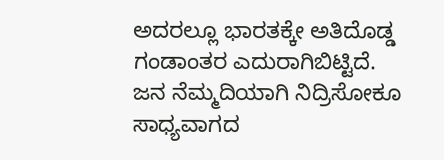ಅದರಲ್ಲೂ ಭಾರತಕ್ಕೇ ಅತಿದೊಡ್ಡ ಗಂಡಾಂತರ ಎದುರಾಗಿಬಿಟ್ಟಿದೆ.
ಜನ ನೆಮ್ಮದಿಯಾಗಿ ನಿದ್ರಿಸೋಕೂ ಸಾಧ್ಯವಾಗದ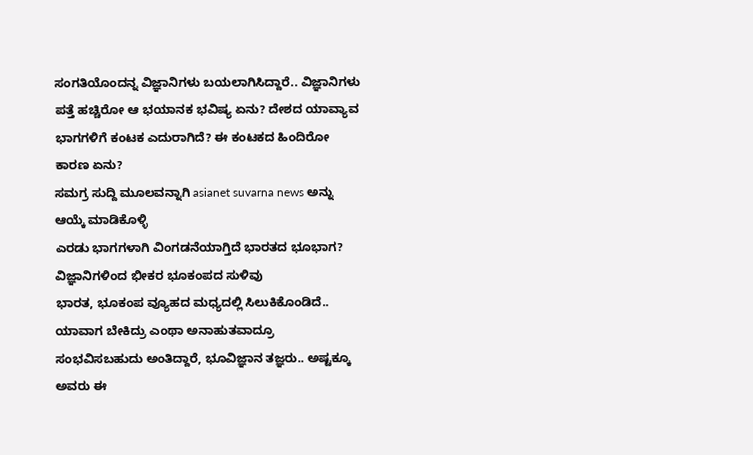ಸಂಗತಿಯೊಂದನ್ನ ವಿಜ್ಞಾನಿಗಳು ಬಯಲಾಗಿಸಿದ್ದಾರೆ.. ವಿಜ್ಞಾನಿಗಳು ಪತ್ತೆ ಹಚ್ಚಿರೋ ಆ ಭಯಾನಕ ಭವಿಷ್ಯ ಏನು? ದೇಶದ ಯಾವ್ಯಾವ ಭಾಗಗಳಿಗೆ ಕಂಟಕ ಎದುರಾಗಿದೆ? ಈ ಕಂಟಕದ ಹಿಂದಿರೋ ಕಾರಣ ಏನು?
ಸಮಗ್ರ ಸುದ್ದಿ ಮೂಲವನ್ನಾಗಿ asianet suvarna news ಅನ್ನು ಆಯ್ಕೆ ಮಾಡಿಕೊಳ್ಳಿ
ಎರಡು ಭಾಗಗಳಾಗಿ ವಿಂಗಡನೆಯಾಗ್ತಿದೆ ಭಾರತದ ಭೂಭಾಗ? ವಿಜ್ಞಾನಿಗಳಿಂದ ಭೀಕರ ಭೂಕಂಪದ ಸುಳಿವು
ಭಾರತ, ಭೂಕಂಪ ವ್ಯೂಹದ ಮಧ್ಯದಲ್ಲಿ ಸಿಲುಕಿಕೊಂಡಿದೆ.. ಯಾವಾಗ ಬೇಕಿದ್ರು ಎಂಥಾ ಅನಾಹುತವಾದ್ರೂ ಸಂಭವಿಸಬಹುದು ಅಂತಿದ್ದಾರೆ, ಭೂವಿಜ್ಞಾನ ತಜ್ಞರು.. ಅಷ್ಟಕ್ಕೂ ಅವರು ಈ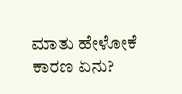ಮಾತು ಹೇಳೋಕೆ ಕಾರಣ ಏನು?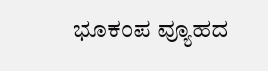ಭೂಕಂಪ ವ್ಯೂಹದ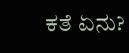ಕತೆ ಏನು?